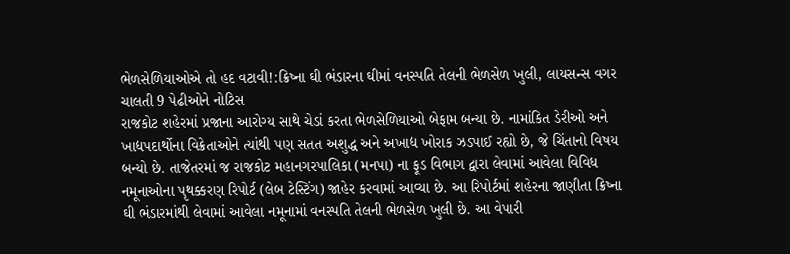ભેળસેળિયાઓએ તો હદ વટાવી!:ક્રિષ્ના ઘી ભંડારના ઘીમાં વનસ્પતિ તેલની ભેળસેળ ખુલી, લાયસન્સ વગર ચાલતી 9 પેઢીઓને નોટિસ
રાજકોટ શહેરમાં પ્રજાના આરોગ્ય સાથે ચેડાં કરતા ભેળસેળિયાઓ બેફામ બન્યા છે. નામાંકિત ડેરીઓ અને ખાદ્યપદાર્થોના વિક્રેતાઓને ત્યાંથી પણ સતત અશુદ્ધ અને અખાદ્ય ખોરાક ઝડપાઈ રહ્યો છે, જે ચિંતાનો વિષય બન્યો છે. તાજેતરમાં જ રાજકોટ મહાનગરપાલિકા (મનપા) ના ફૂડ વિભાગ દ્વારા લેવામાં આવેલા વિવિધ નમૂનાઓના પૃથક્કરણ રિપોર્ટ (લેબ ટેસ્ટિંગ) જાહેર કરવામાં આવ્યા છે. આ રિપોર્ટમાં શહેરના જાણીતા ક્રિષ્ના ઘી ભંડારમાંથી લેવામાં આવેલા નમૂનામાં વનસ્પતિ તેલની ભેળસેળ ખુલી છે. આ વેપારી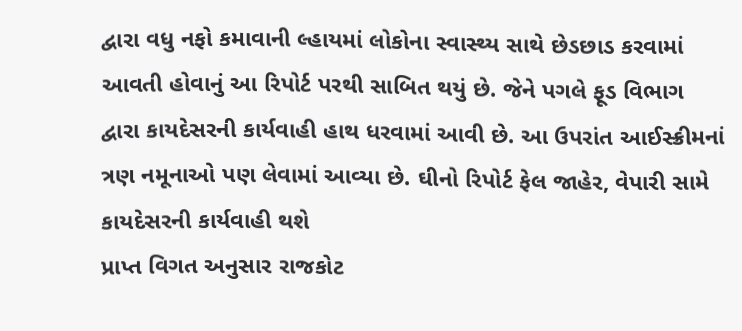દ્વારા વધુ નફો કમાવાની લ્હાયમાં લોકોના સ્વાસ્થ્ય સાથે છેડછાડ કરવામાં આવતી હોવાનું આ રિપોર્ટ પરથી સાબિત થયું છે. જેને પગલે ફૂડ વિભાગ દ્વારા કાયદેસરની કાર્યવાહી હાથ ધરવામાં આવી છે. આ ઉપરાંત આઈસ્ક્રીમનાં ત્રણ નમૂનાઓ પણ લેવામાં આવ્યા છે. ઘીનો રિપોર્ટ ફેલ જાહેર, વેપારી સામે કાયદેસરની કાર્યવાહી થશે
પ્રાપ્ત વિગત અનુસાર રાજકોટ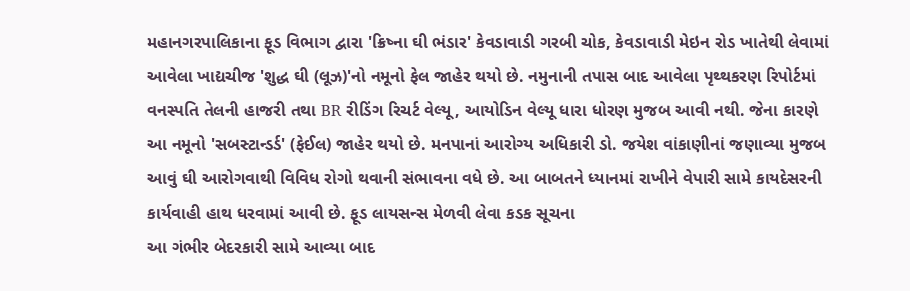મહાનગરપાલિકાના ફૂડ વિભાગ દ્વારા 'ક્રિષ્ના ઘી ભંડાર' કેવડાવાડી ગરબી ચોક, કેવડાવાડી મેઇન રોડ ખાતેથી લેવામાં આવેલા ખાદ્યચીજ 'શુદ્ધ ઘી (લૂઝ)'નો નમૂનો ફેલ જાહેર થયો છે. નમુનાની તપાસ બાદ આવેલા પૃથ્થકરણ રિપોર્ટમાં વનસ્પતિ તેલની હાજરી તથા BR રીડિંગ રિચર્ટ વેલ્યૂ, આયોડિન વેલ્યૂ ધારા ધોરણ મુજબ આવી નથી. જેના કારણે આ નમૂનો 'સબસ્ટાન્ડર્ડ' (ફેઈલ) જાહેર થયો છે. મનપાનાં આરોગ્ય અધિકારી ડો. જયેશ વાંકાણીનાં જણાવ્યા મુજબ આવું ઘી આરોગવાથી વિવિધ રોગો થવાની સંભાવના વધે છે. આ બાબતને ધ્યાનમાં રાખીને વેપારી સામે કાયદેસરની કાર્યવાહી હાથ ધરવામાં આવી છે. ફૂડ લાયસન્સ મેળવી લેવા કડક સૂચના
આ ગંભીર બેદરકારી સામે આવ્યા બાદ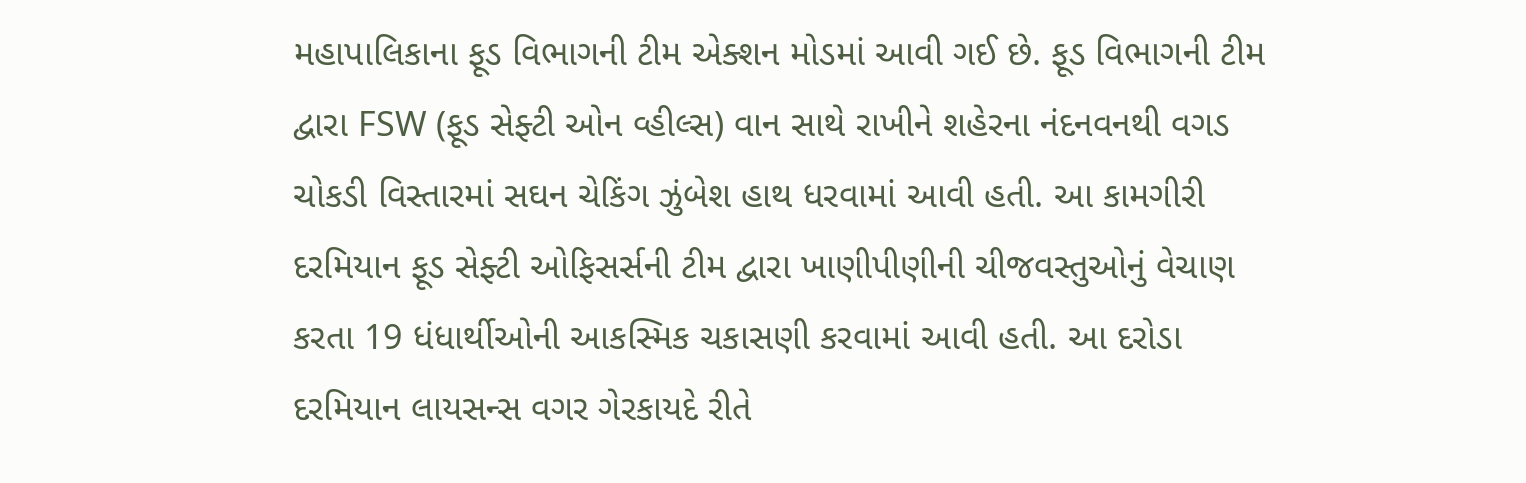મહાપાલિકાના ફૂડ વિભાગની ટીમ એક્શન મોડમાં આવી ગઈ છે. ફૂડ વિભાગની ટીમ દ્વારા FSW (ફૂડ સેફ્ટી ઓન વ્હીલ્સ) વાન સાથે રાખીને શહેરના નંદનવનથી વગડ ચોકડી વિસ્તારમાં સઘન ચેકિંગ ઝુંબેશ હાથ ધરવામાં આવી હતી. આ કામગીરી દરમિયાન ફૂડ સેફ્ટી ઓફિસર્સની ટીમ દ્વારા ખાણીપીણીની ચીજવસ્તુઓનું વેચાણ કરતા 19 ધંધાર્થીઓની આકસ્મિક ચકાસણી કરવામાં આવી હતી. આ દરોડા દરમિયાન લાયસન્સ વગર ગેરકાયદે રીતે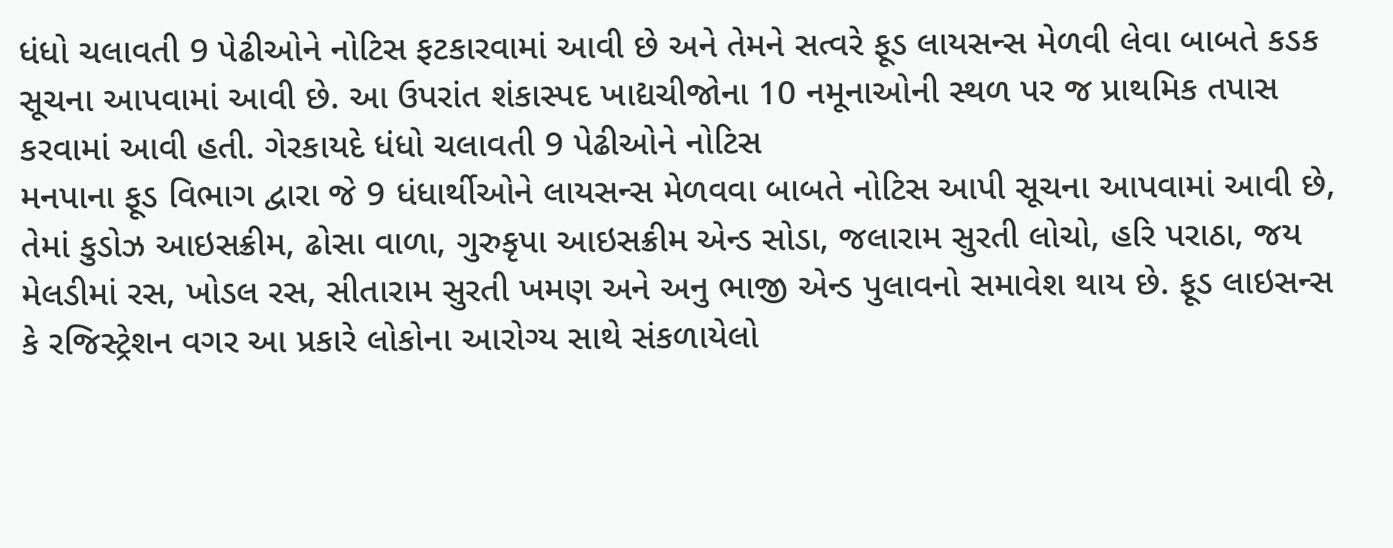ધંધો ચલાવતી 9 પેઢીઓને નોટિસ ફટકારવામાં આવી છે અને તેમને સત્વરે ફૂડ લાયસન્સ મેળવી લેવા બાબતે કડક સૂચના આપવામાં આવી છે. આ ઉપરાંત શંકાસ્પદ ખાદ્યચીજોના 10 નમૂનાઓની સ્થળ પર જ પ્રાથમિક તપાસ કરવામાં આવી હતી. ગેરકાયદે ધંધો ચલાવતી 9 પેઢીઓને નોટિસ
મનપાના ફૂડ વિભાગ દ્વારા જે 9 ધંધાર્થીઓને લાયસન્સ મેળવવા બાબતે નોટિસ આપી સૂચના આપવામાં આવી છે, તેમાં કુડોઝ આઇસક્રીમ, ઢોસા વાળા, ગુરુકૃપા આઇસક્રીમ એન્ડ સોડા, જલારામ સુરતી લોચો, હરિ પરાઠા, જય મેલડીમાં રસ, ખોડલ રસ, સીતારામ સુરતી ખમણ અને અનુ ભાજી એન્ડ પુલાવનો સમાવેશ થાય છે. ફૂડ લાઇસન્સ કે રજિસ્ટ્રેશન વગર આ પ્રકારે લોકોના આરોગ્ય સાથે સંકળાયેલો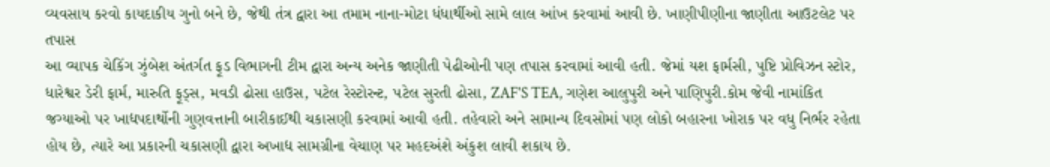વ્યવસાય કરવો કાયદાકીય ગુનો બને છે, જેથી તંત્ર દ્વારા આ તમામ નાના-મોટા ધંધાર્થીઓ સામે લાલ આંખ કરવામાં આવી છે. ખાણીપીણીના જાણીતા આઉટલેટ પર તપાસ
આ વ્યાપક ચેકિંગ ઝુંબેશ અંતર્ગત ફૂડ વિભાગની ટીમ દ્વારા અન્ય અનેક જાણીતી પેઢીઓની પણ તપાસ કરવામાં આવી હતી. જેમાં યશ ફાર્મસી, પુષ્ટિ પ્રોવિઝન સ્ટોર, ધારેશ્વર ડેરી ફાર્મ, મારુતિ ફૂડ્સ, મવડી ઢોસા હાઉસ, પટેલ રેસ્ટોરન્ટ, પટેલ સુરતી ઢોસા, ZAF'S TEA, ગણેશ આલુપુરી અને પાણિપુરી.કોમ જેવી નામાંકિત જગ્યાઓ પર ખાદ્યપદાર્થોની ગુણવત્તાની બારીકાઈથી ચકાસણી કરવામાં આવી હતી. તહેવારો અને સામાન્ય દિવસોમાં પણ લોકો બહારના ખોરાક પર વધુ નિર્ભર રહેતા હોય છે, ત્યારે આ પ્રકારની ચકાસણી દ્વારા અખાદ્ય સામગ્રીના વેચાણ પર મહદઅંશે અંકુશ લાવી શકાય છે.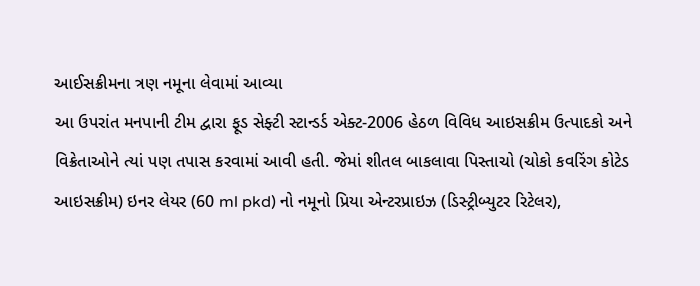આઈસક્રીમના ત્રણ નમૂના લેવામાં આવ્યા
આ ઉપરાંત મનપાની ટીમ દ્વારા ફૂડ સેફ્ટી સ્ટાન્ડર્ડ એક્ટ-2006 હેઠળ વિવિધ આઇસક્રીમ ઉત્પાદકો અને વિક્રેતાઓને ત્યાં પણ તપાસ કરવામાં આવી હતી. જેમાં શીતલ બાકલાવા પિસ્તાચો (ચોકો કવરિંગ કોટેડ આઇસક્રીમ) ઇનર લેયર (60 ml pkd) નો નમૂનો પ્રિયા એન્ટરપ્રાઇઝ (ડિસ્ટ્રીબ્યુટર રિટેલર),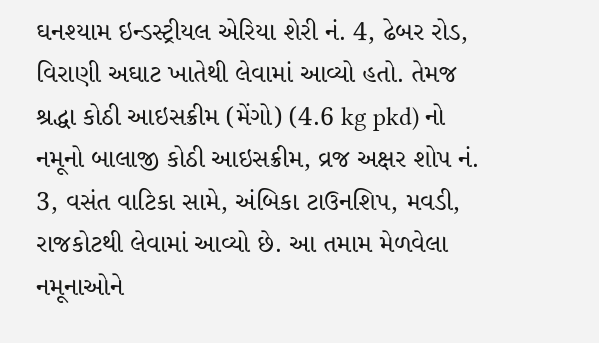ઘનશ્યામ ઇન્ડસ્ટ્રીયલ એરિયા શેરી નં. 4, ઢેબર રોડ, વિરાણી અઘાટ ખાતેથી લેવામાં આવ્યો હતો. તેમજ શ્રદ્ધા કોઠી આઇસક્રીમ (મેંગો) (4.6 kg pkd) નો નમૂનો બાલાજી કોઠી આઇસક્રીમ, વ્રજ અક્ષર શોપ નં. 3, વસંત વાટિકા સામે, અંબિકા ટાઉનશિપ, મવડી, રાજકોટથી લેવામાં આવ્યો છે. આ તમામ મેળવેલા નમૂનાઓને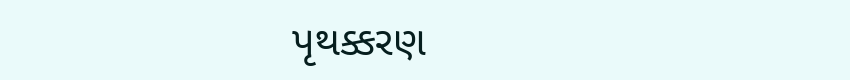પૃથક્કરણ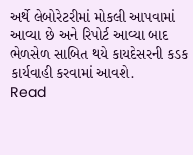અર્થે લેબોરેટરીમાં મોકલી આપવામાં આવ્યા છે અને રિપોર્ટ આવ્યા બાદ ભેળસેળ સાબિત થયે કાયદેસરની કડક કાર્યવાહી કરવામાં આવશે.
Read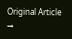Original Article →